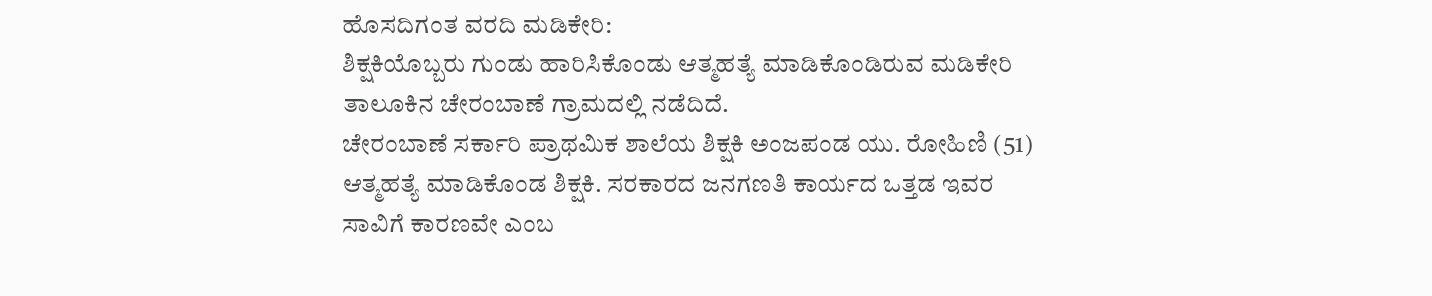ಹೊಸದಿಗಂತ ವರದಿ ಮಡಿಕೇರಿ:
ಶಿಕ್ಷಕಿಯೊಬ್ಬರು ಗುಂಡು ಹಾರಿಸಿಕೊಂಡು ಆತ್ಮಹತ್ಯೆ ಮಾಡಿಕೊಂಡಿರುವ ಮಡಿಕೇರಿ ತಾಲೂಕಿನ ಚೇರಂಬಾಣೆ ಗ್ರಾಮದಲ್ಲಿ ನಡೆದಿದೆ.
ಚೇರಂಬಾಣೆ ಸರ್ಕಾರಿ ಪ್ರಾಥಮಿಕ ಶಾಲೆಯ ಶಿಕ್ಷಕಿ ಅಂಜಪಂಡ ಯು. ರೋಹಿಣಿ (51) ಆತ್ಮಹತ್ಯೆ ಮಾಡಿಕೊಂಡ ಶಿಕ್ಷಕಿ. ಸರಕಾರದ ಜನಗಣತಿ ಕಾರ್ಯದ ಒತ್ತಡ ಇವರ ಸಾವಿಗೆ ಕಾರಣವೇ ಎಂಬ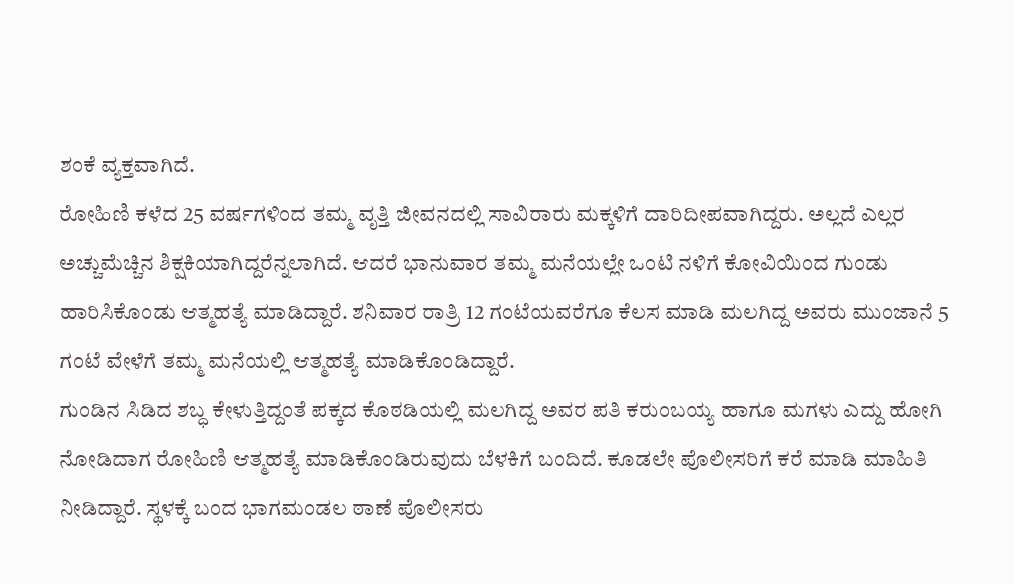ಶಂಕೆ ವ್ಯಕ್ತವಾಗಿದೆ.
ರೋಹಿಣಿ ಕಳೆದ 25 ವರ್ಷಗಳಿಂದ ತಮ್ಮ ವೃತ್ತಿ ಜೀವನದಲ್ಲಿ ಸಾವಿರಾರು ಮಕ್ಕಳಿಗೆ ದಾರಿದೀಪವಾಗಿದ್ದರು. ಅಲ್ಲದೆ ಎಲ್ಲರ ಅಚ್ಚುಮೆಚ್ಚಿನ ಶಿಕ್ಷಕಿಯಾಗಿದ್ದರೆನ್ನಲಾಗಿದೆ. ಆದರೆ ಭಾನುವಾರ ತಮ್ಮ ಮನೆಯಲ್ಲೇ ಒಂಟಿ ನಳಿಗೆ ಕೋವಿಯಿಂದ ಗುಂಡು ಹಾರಿಸಿಕೊಂಡು ಆತ್ಮಹತ್ಯೆ ಮಾಡಿದ್ದಾರೆ. ಶನಿವಾರ ರಾತ್ರಿ 12 ಗಂಟೆಯವರೆಗೂ ಕೆಲಸ ಮಾಡಿ ಮಲಗಿದ್ದ ಅವರು ಮುಂಜಾನೆ 5 ಗಂಟೆ ವೇಳೆಗೆ ತಮ್ಮ ಮನೆಯಲ್ಲಿ ಆತ್ಮಹತ್ಯೆ ಮಾಡಿಕೊಂಡಿದ್ದಾರೆ.
ಗುಂಡಿನ ಸಿಡಿದ ಶಬ್ಧ ಕೇಳುತ್ತಿದ್ದಂತೆ ಪಕ್ಕದ ಕೊಠಡಿಯಲ್ಲಿ ಮಲಗಿದ್ದ ಅವರ ಪತಿ ಕರುಂಬಯ್ಯ ಹಾಗೂ ಮಗಳು ಎದ್ದು ಹೋಗಿ ನೋಡಿದಾಗ ರೋಹಿಣಿ ಆತ್ಮಹತ್ಯೆ ಮಾಡಿಕೊಂಡಿರುವುದು ಬೆಳಕಿಗೆ ಬಂದಿದೆ. ಕೂಡಲೇ ಪೊಲೀಸರಿಗೆ ಕರೆ ಮಾಡಿ ಮಾಹಿತಿ ನೀಡಿದ್ದಾರೆ. ಸ್ಥಳಕ್ಕೆ ಬಂದ ಭಾಗಮಂಡಲ ಠಾಣೆ ಪೊಲೀಸರು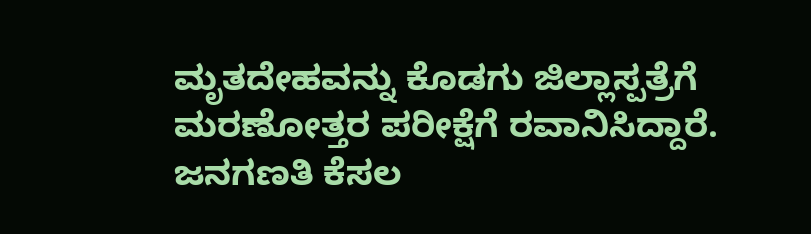ಮೃತದೇಹವನ್ನು ಕೊಡಗು ಜಿಲ್ಲಾಸ್ಪತ್ರೆಗೆ ಮರಣೋತ್ತರ ಪರೀಕ್ಷೆಗೆ ರವಾನಿಸಿದ್ದಾರೆ.
ಜನಗಣತಿ ಕೆಸಲ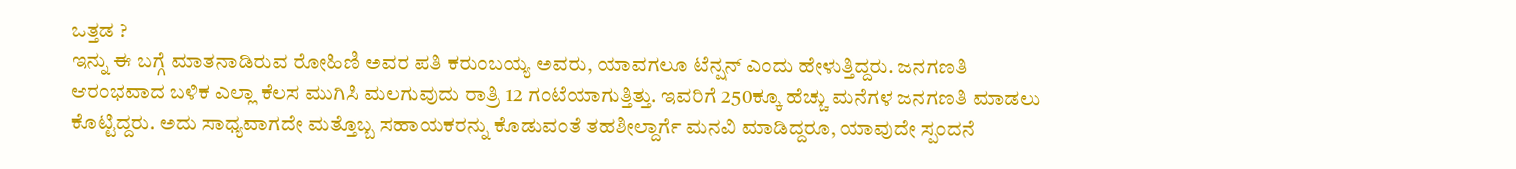ಒತ್ತಡ ?
ಇನ್ನು ಈ ಬಗ್ಗೆ ಮಾತನಾಡಿರುವ ರೋಹಿಣಿ ಅವರ ಪತಿ ಕರುಂಬಯ್ಯ ಅವರು, ಯಾವಗಲೂ ಟೆನ್ಷನ್ ಎಂದು ಹೇಳುತ್ತಿದ್ದರು. ಜನಗಣತಿ ಆರಂಭವಾದ ಬಳಿಕ ಎಲ್ಲಾ ಕೆಲಸ ಮುಗಿಸಿ ಮಲಗುವುದು ರಾತ್ರಿ 12 ಗಂಟೆಯಾಗುತ್ತಿತ್ತು. ಇವರಿಗೆ 250ಕ್ಕೂ ಹೆಚ್ಚು ಮನೆಗಳ ಜನಗಣತಿ ಮಾಡಲು ಕೊಟ್ಟಿದ್ದರು. ಅದು ಸಾಧ್ಯವಾಗದೇ ಮತ್ತೊಬ್ಬ ಸಹಾಯಕರನ್ನು ಕೊಡುವಂತೆ ತಹಶೀಲ್ದಾರ್ಗೆ ಮನವಿ ಮಾಡಿದ್ದರೂ, ಯಾವುದೇ ಸ್ಪಂದನೆ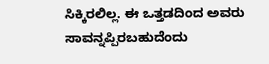ಸಿಕ್ಕಿರಲಿಲ್ಲ. ಈ ಒತ್ತಡದಿಂದ ಅವರು ಸಾವನ್ನಪ್ಪಿರಬಹುದೆಂದು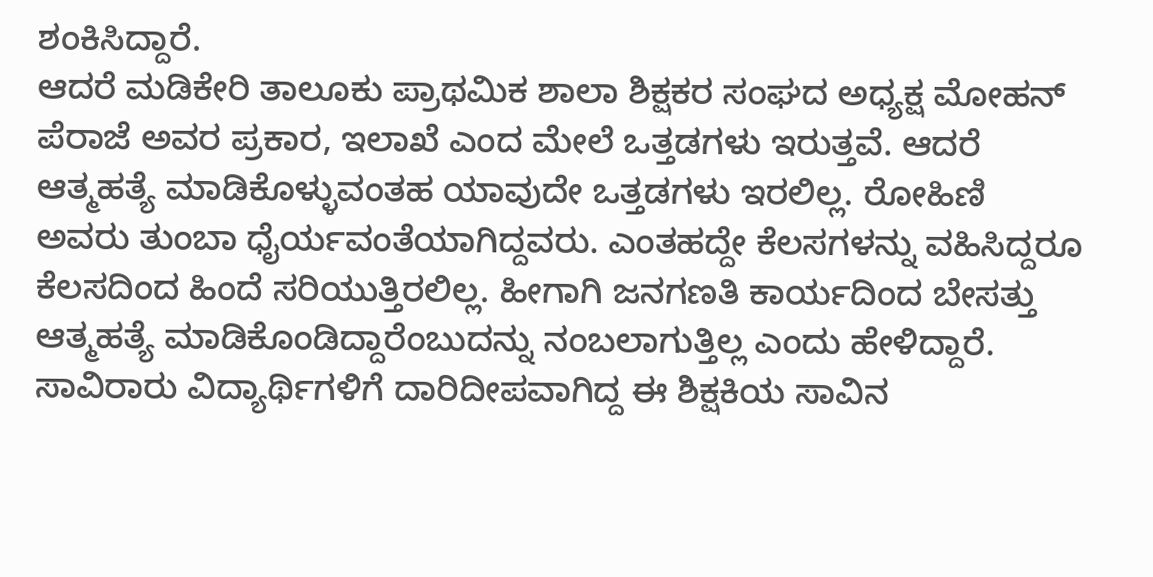ಶಂಕಿಸಿದ್ದಾರೆ.
ಆದರೆ ಮಡಿಕೇರಿ ತಾಲೂಕು ಪ್ರಾಥಮಿಕ ಶಾಲಾ ಶಿಕ್ಷಕರ ಸಂಘದ ಅಧ್ಯಕ್ಷ ಮೋಹನ್ ಪೆರಾಜೆ ಅವರ ಪ್ರಕಾರ, ಇಲಾಖೆ ಎಂದ ಮೇಲೆ ಒತ್ತಡಗಳು ಇರುತ್ತವೆ. ಆದರೆ ಆತ್ಮಹತ್ಯೆ ಮಾಡಿಕೊಳ್ಳುವಂತಹ ಯಾವುದೇ ಒತ್ತಡಗಳು ಇರಲಿಲ್ಲ. ರೋಹಿಣಿ ಅವರು ತುಂಬಾ ಧೈರ್ಯವಂತೆಯಾಗಿದ್ದವರು. ಎಂತಹದ್ದೇ ಕೆಲಸಗಳನ್ನು ವಹಿಸಿದ್ದರೂ ಕೆಲಸದಿಂದ ಹಿಂದೆ ಸರಿಯುತ್ತಿರಲಿಲ್ಲ. ಹೀಗಾಗಿ ಜನಗಣತಿ ಕಾರ್ಯದಿಂದ ಬೇಸತ್ತು ಆತ್ಮಹತ್ಯೆ ಮಾಡಿಕೊಂಡಿದ್ದಾರೆಂಬುದನ್ನು ನಂಬಲಾಗುತ್ತಿಲ್ಲ ಎಂದು ಹೇಳಿದ್ದಾರೆ.
ಸಾವಿರಾರು ವಿದ್ಯಾರ್ಥಿಗಳಿಗೆ ದಾರಿದೀಪವಾಗಿದ್ದ ಈ ಶಿಕ್ಷಕಿಯ ಸಾವಿನ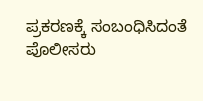ಪ್ರಕರಣಕ್ಕೆ ಸಂಬಂಧಿಸಿದಂತೆ ಪೊಲೀಸರು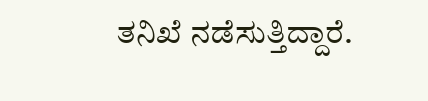ತನಿಖೆ ನಡೆಸುತ್ತಿದ್ದಾರೆ.